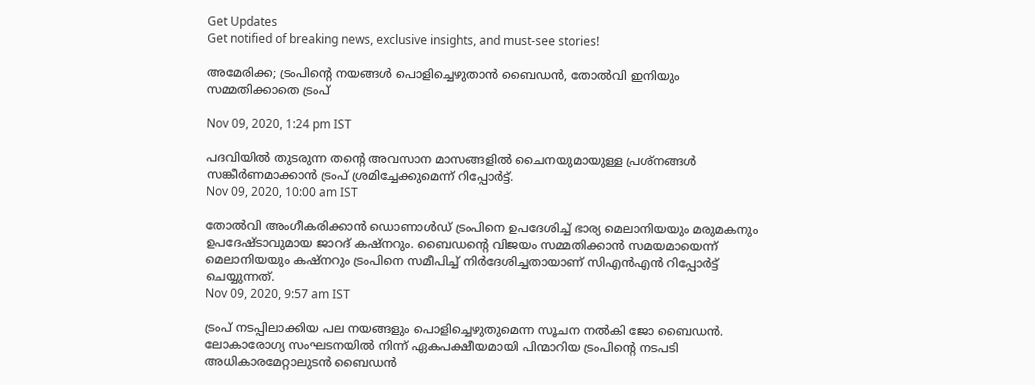Get Updates
Get notified of breaking news, exclusive insights, and must-see stories!

അമേരിക്ക; ട്രംപിന്‍റെ നയങ്ങള്‍ പൊളിച്ചെഴുതാന്‍ ബൈഡന്‍, തോല്‍വി ഇനിയും സമ്മതിക്കാതെ ട്രംപ്

Nov 09, 2020, 1:24 pm IST

പദവിയിൽ തുടരുന്ന തന്റെ അവസാന മാസങ്ങളിൽ ചൈനയുമായുള്ള പ്രശ്നങ്ങൾ സങ്കീർണമാക്കാന്‍ ട്രംപ് ശ്രമിച്ചേക്കുമെന്ന് റിപ്പോര്‍ട്ട്.
Nov 09, 2020, 10:00 am IST

തോല്‍വി അംഗീകരിക്കാന്‍ ഡൊണാള്‍ഡ് ട്രംപിനെ ഉപദേശിച്ച് ഭാര്യ മെലാനിയയും മരുമകനും ഉപദേഷ്ടാവുമായ ജാറദ് കഷ്‌നറും. ബൈഡന്‍റെ വിജയം സമ്മതിക്കാന്‍ സമയമായെന്ന് മെലാനിയയും കഷ്‌നറും ട്രംപിനെ സമീപിച്ച് നിര്‍ദേശിച്ചതായാണ് സിഎന്‍എന്‍ റിപ്പോര്‍ട്ട് ചെയ്യുന്നത്.
Nov 09, 2020, 9:57 am IST

ട്രംപ് നടപ്പിലാക്കിയ പല നയങ്ങളും പൊളിച്ചെഴുതുമെന്ന സൂചന നല്‍കി ജോ ബൈഡന്‍. ലോകാരോഗ്യ സംഘടനയിൽ നിന്ന് ഏകപക്ഷീയമായി പിന്മാറിയ ട്രംപിന്റെ നടപടി അധികാരമേറ്റാലുടൻ ബൈഡൻ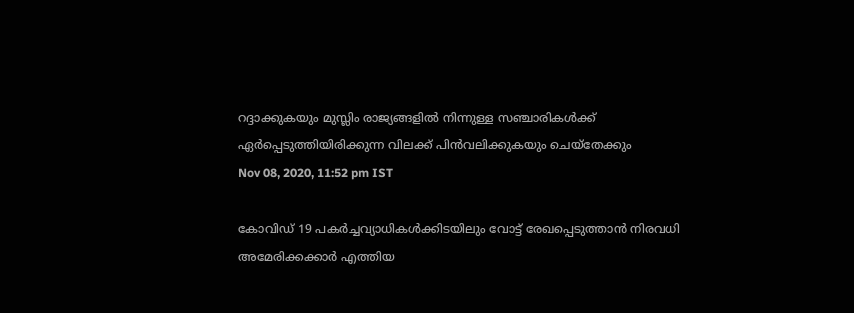റദ്ദാക്കുകയും മുസ്ലിം രാജ്യങ്ങളിൽ നിന്നുള്ള സഞ്ചാരികൾക്ക് ഏർപ്പെടുത്തിയിരിക്കുന്ന വിലക്ക് പിൻവലിക്കുകയും ചെയ്തേക്കും
Nov 08, 2020, 11:52 pm IST

കോവിഡ് 19 പകർച്ചവ്യാധികൾക്കിടയിലും വോട്ട് രേഖപ്പെടുത്താൻ നിരവധി അമേരിക്കക്കാർ എത്തിയ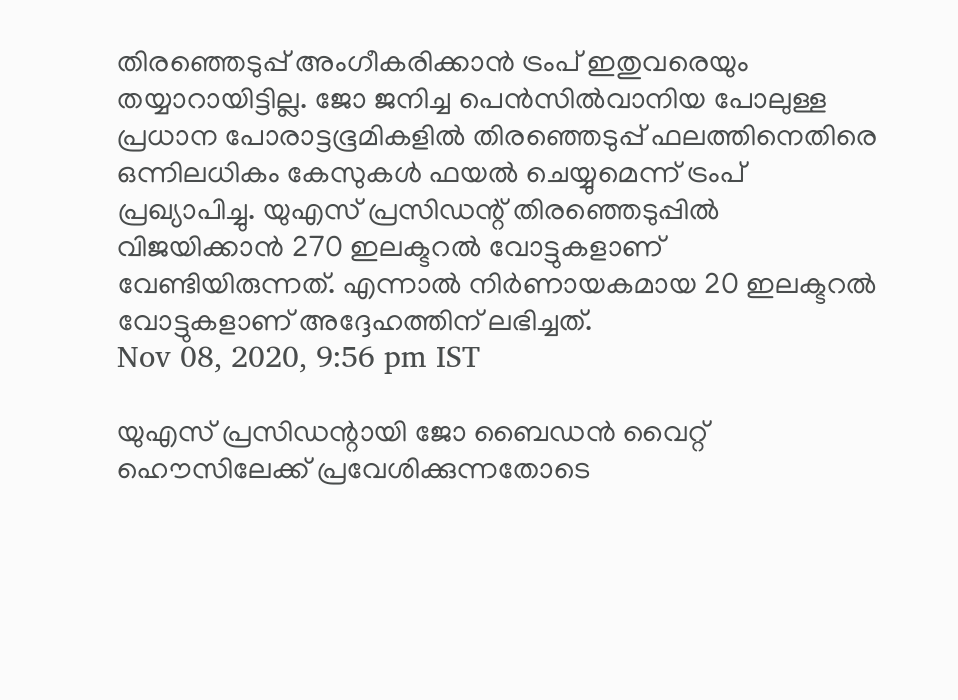തിരഞ്ഞെടുപ്പ് അംഗീകരിക്കാൻ ട്രംപ് ഇതുവരെയും തയ്യാറായിട്ടില്ല. ജോ ജനിച്ച പെൻ‌സിൽ‌വാനിയ പോലുള്ള പ്രധാന പോരാട്ടഭൂമികളിൽ തിരഞ്ഞെടുപ്പ് ഫലത്തിനെതിരെ ഒന്നിലധികം കേസുകൾ ഫയൽ ചെയ്യുമെന്ന് ട്രംപ് പ്രഖ്യാപിച്ചു. യുഎസ് പ്രസിഡന്റ് തിരഞ്ഞെടുപ്പിൽ വിജയിക്കാൻ 270 ഇലക്ടറൽ വോട്ടുകളാണ് വേണ്ടിയിരുന്നത്. എന്നാൽ നിർണായകമായ 20 ഇലക്ടറൽ വോട്ടുകളാണ് അദ്ദേഹത്തിന് ലഭിച്ചത്.
Nov 08, 2020, 9:56 pm IST

യുഎസ് പ്രസിഡന്റായി ജോ ബൈഡൻ വൈറ്റ് ഹൌസിലേക്ക് പ്രവേശിക്കുന്നതോടെ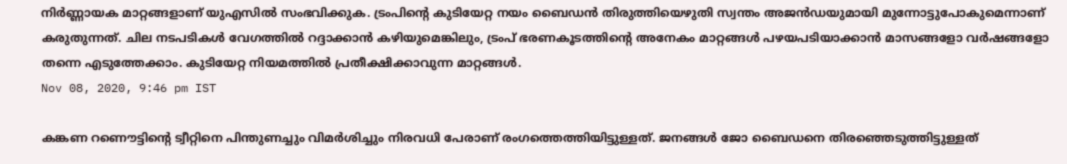നിർണ്ണായക മാറ്റങ്ങളാണ് യുഎസിൽ സംഭവിക്കുക. ട്രംപിന്റെ കുടിയേറ്റ നയം ബൈഡൻ തിരുത്തിയെഴുതി സ്വന്തം അജൻഡയുമായി മുന്നോട്ടുപോകുമെന്നാണ് കരുതുന്നത്. ചില നടപടികൾ വേഗത്തിൽ റദ്ദാക്കാൻ കഴിയുമെങ്കിലും, ട്രംപ് ഭരണകൂടത്തിന്റെ അനേകം മാറ്റങ്ങൾ പഴയപടിയാക്കാൻ മാസങ്ങളോ വർഷങ്ങളോ തന്നെ എടുത്തേക്കാം. കുടിയേറ്റ നിയമത്തിൽ പ്രതീക്ഷിക്കാവുന്ന മാറ്റങ്ങൾ.
Nov 08, 2020, 9:46 pm IST

കങ്കണ റണൌട്ടിന്റെ ട്വീറ്റിനെ പിന്തുണച്ചും വിമർശിച്ചും നിരവധി പേരാണ് രംഗത്തെത്തിയിട്ടുള്ളത്. ജനങ്ങൾ ജോ ബൈഡനെ തിരഞ്ഞെടുത്തിട്ടുള്ളത്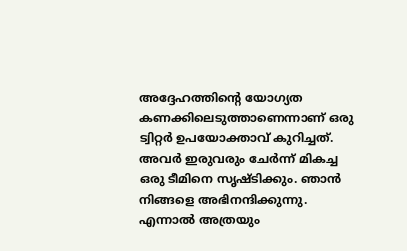അദ്ദേഹത്തിന്റെ യോഗ്യത കണക്കിലെടുത്താണെന്നാണ് ഒരു ട്വിറ്റർ ഉപയോക്താവ് കുറിച്ചത്. അവർ ഇരുവരും ചേർന്ന് മികച്ച ഒരു ടീമിനെ സൃഷ്ടിക്കും. ഞാൻ നിങ്ങളെ അഭിനന്ദിക്കുന്നു. എന്നാൽ അത്രയും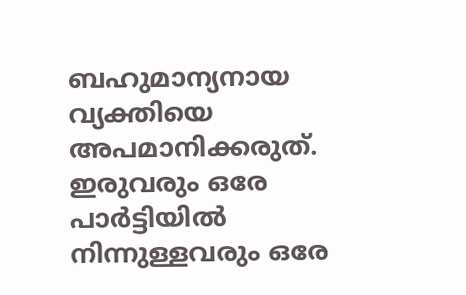ബഹുമാന്യനായ വ്യക്തിയെ അപമാനിക്കരുത്. ഇരുവരും ഒരേ പാർട്ടിയിൽ നിന്നുള്ളവരും ഒരേ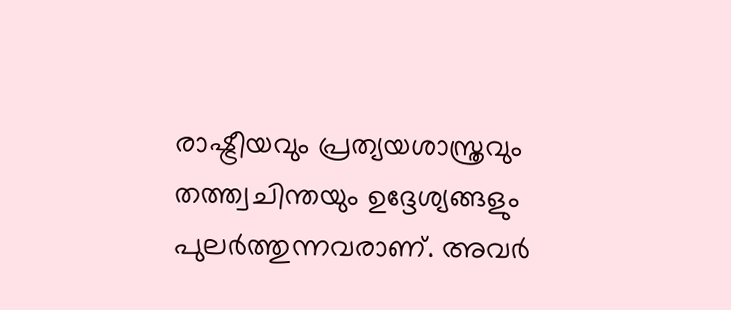രാഷ്ട്രീയവും പ്രത്യയശാസ്ത്രവും തത്ത്വചിന്തയും ഉദ്ദേശ്യങ്ങളും പുലർത്തുന്നവരാണ്. അവർ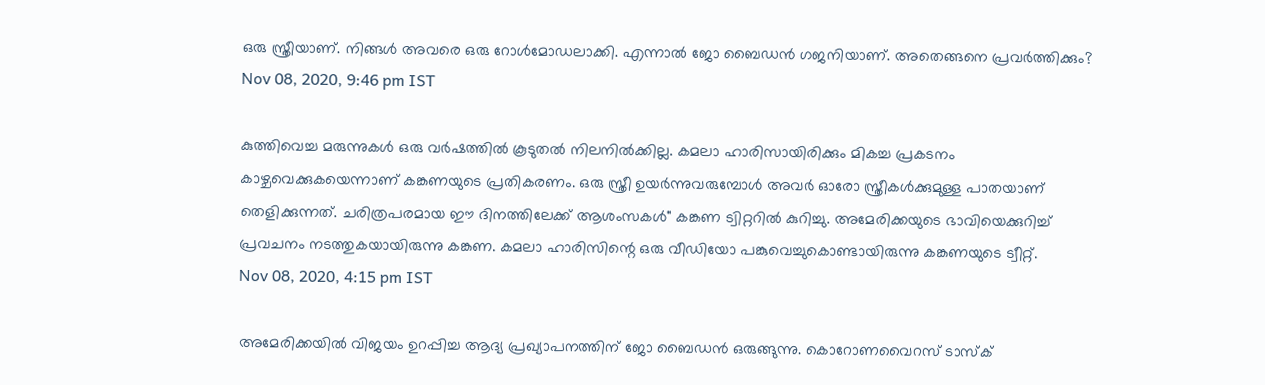ഒരു സ്ത്രീയാണ്. നിങ്ങൾ അവരെ ഒരു റോൾമോഡലാക്കി. എന്നാൽ ജോ ബൈഡൻ ഗജനിയാണ്. അതെങ്ങനെ പ്രവർത്തിക്കും?
Nov 08, 2020, 9:46 pm IST

കുത്തിവെച്ച മരുന്നുകൾ ഒരു വർഷത്തിൽ കൂടുതൽ നിലനിൽക്കില്ല. കമലാ ഹാരിസായിരിക്കും മികച്ച പ്രകടനം കാഴ്ചവെക്കുകയെന്നാണ് കങ്കണയുടെ പ്രതികരണം. ഒരു സ്ത്രീ ഉയർന്നുവരുമ്പോൾ അവർ ഓരോ സ്ത്രീകൾക്കുമുള്ള പാതയാണ് തെളിക്കുന്നത്. ചരിത്രപരമായ ഈ ദിനത്തിലേക്ക് ആശംസകൾ" കങ്കണ ട്വിറ്ററിൽ കുറിച്ചു. അമേരിക്കയുടെ ഭാവിയെക്കുറിച്ച് പ്രവചനം നടത്തുകയായിരുന്നു കങ്കണ. കമലാ ഹാരിസിന്റെ ഒരു വീഡിയോ പങ്കുവെച്ചുകൊണ്ടായിരുന്നു കങ്കണയുടെ ട്വീറ്റ്.
Nov 08, 2020, 4:15 pm IST

അമേരിക്കയില്‍ വിജയം ഉറപ്പിച്ച ആദ്യ പ്രഖ്യാപനത്തിന് ജോ ബൈഡന്‍ ഒരുങ്ങുന്നു. കൊറോണവൈറസ് ടാസ്‌ക്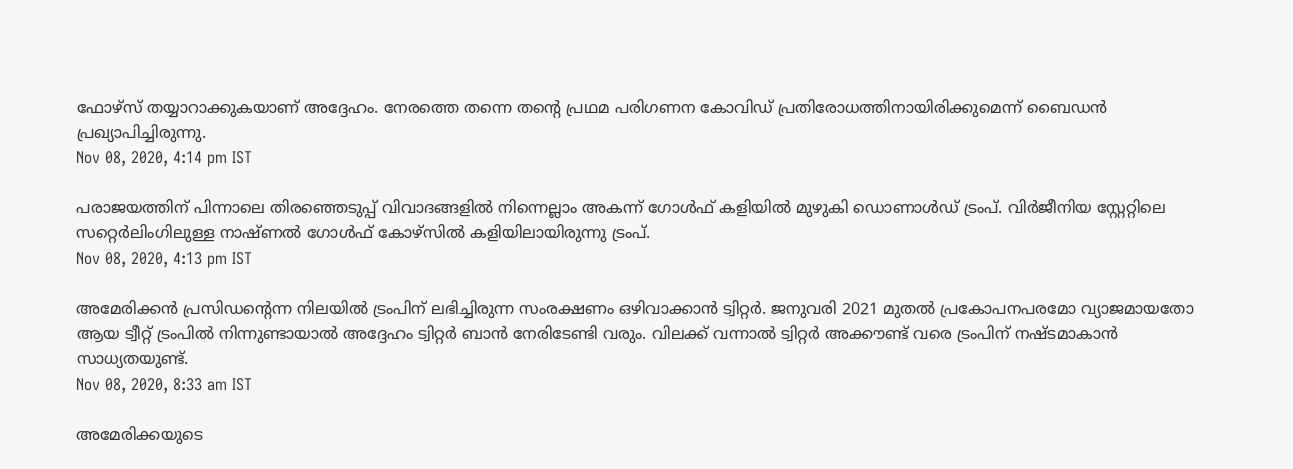ഫോഴ്‌സ് തയ്യാറാക്കുകയാണ് അദ്ദേഹം. നേരത്തെ തന്നെ തന്റെ പ്രഥമ പരിഗണന കോവിഡ് പ്രതിരോധത്തിനായിരിക്കുമെന്ന് ബൈഡന്‍ പ്രഖ്യാപിച്ചിരുന്നു.
Nov 08, 2020, 4:14 pm IST

പരാജയത്തിന് പിന്നാലെ തിരഞ്ഞെടുപ്പ്‌ വിവാദങ്ങളില്‍ നിന്നെല്ലാം അകന്ന്‌ ഗോള്‍ഫ്‌ കളിയില്‍ മുഴുകി ഡൊണാള്‍ഡ്‌ ട്രംപ്‌. വിര്‍ജീനിയ സ്റ്റേറ്റിലെ സറ്റെര്‍ലിംഗിലുള്ള നാഷ്‌ണല്‍ ഗോള്‍ഫ്‌ കോഴ്‌സില്‍ കളിയിലായിരുന്നു ട്രംപ്‌.
Nov 08, 2020, 4:13 pm IST

അമേരിക്കന്‍ പ്രസിഡന്റെന്ന നിലയില്‍ ട്രംപിന് ലഭിച്ചിരുന്ന സംരക്ഷണം ഒഴിവാക്കാന്‍ ട്വിറ്റർ. ജനുവരി 2021 മുതല്‍ പ്രകോപനപരമോ വ്യാജമായതോ ആയ ട്വീറ്റ് ട്രംപില്‍ നിന്നുണ്ടായാല്‍ അദ്ദേഹം ട്വിറ്റര്‍ ബാന്‍ നേരിടേണ്ടി വരും. വിലക്ക് വന്നാല്‍ ട്വിറ്റര്‍ അക്കൗണ്ട് വരെ ട്രംപിന് നഷ്ടമാകാന്‍ സാധ്യതയുണ്ട്.
Nov 08, 2020, 8:33 am IST

അമേരിക്കയുടെ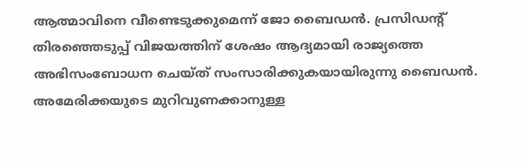ആത്മാവിനെ വീണ്ടെടുക്കുമെന്ന് ജോ ബൈഡൻ. പ്രസിഡന്റ് തിരഞ്ഞെടുപ്പ് വിജയത്തിന് ശേഷം ആദ്യമായി രാജ്യത്തെ അഭിസംബോധന ചെയ്ത് സംസാരിക്കുകയായിരുന്നു ബൈഡൻ. അമേരിക്കയുടെ മുറിവുണക്കാനുള്ള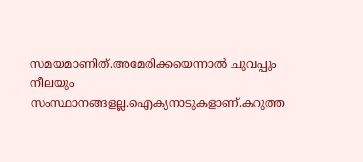സമയമാണിത്.അമേരിക്കയെന്നാൽ ചുവപ്പും നീലയും സംസ്ഥാനങ്ങളല്ല.ഐക്യനാടുകളാണ്.കറുത്ത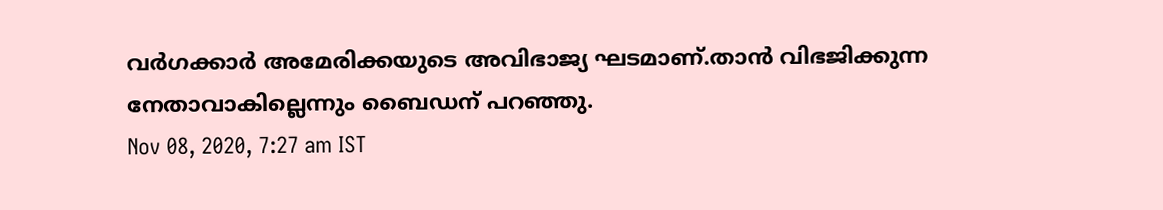വർഗക്കാർ അമേരിക്കയുടെ അവിഭാജ്യ ഘടമാണ്.താൻ വിഭജിക്കുന്ന നേതാവാകില്ലെന്നും ബൈഡന്‌ പറ‌ഞ്ഞു.
Nov 08, 2020, 7:27 am IST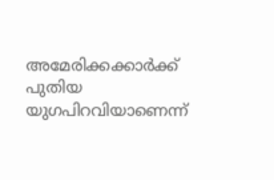അമേരിക്കക്കാര്‍ക്ക് പുതിയ യുഗപിറവിയാണെന്ന്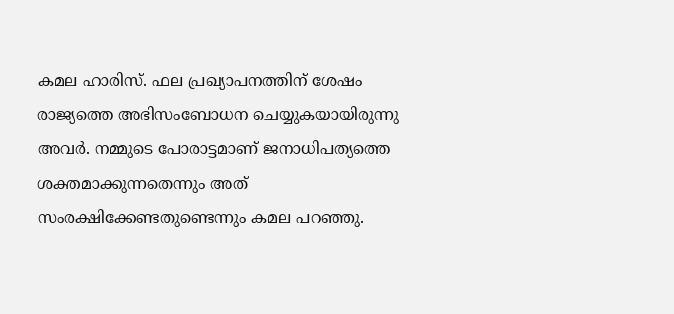കമല ഹാരിസ്. ഫല പ്രഖ്യാപനത്തിന് ശേഷം രാജ്യത്തെ അഭിസംബോധന ചെയ്യുകയായിരുന്നു അവര്‍. നമ്മുടെ പോരാട്ടമാണ് ജനാധിപത്യത്തെ ശക്തമാക്കുന്നതെന്നും അത് സംരക്ഷിക്കേണ്ടതുണ്ടെന്നും കമല പറഞ്ഞു.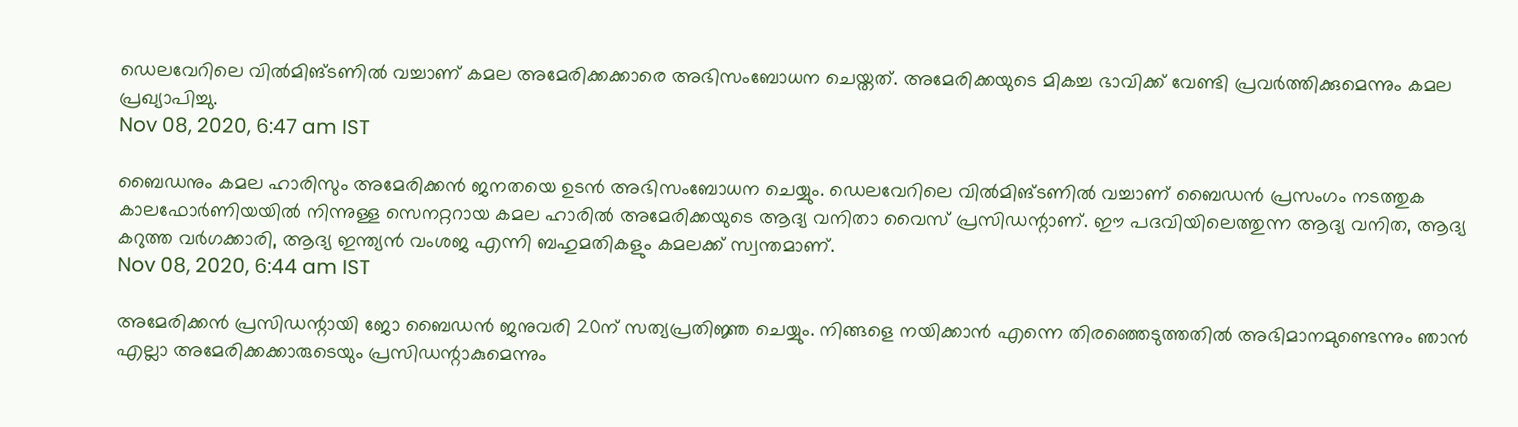ഡെലവേറിലെ വില്‍മിങ്ടണില്‍ വച്ചാണ് കമല അമേരിക്കക്കാരെ അഭിസംബോധന ചെയ്തത്. അമേരിക്കയുടെ മികച്ച ഭാവിക്ക് വേണ്ടി പ്രവര്‍ത്തിക്കുമെന്നും കമല പ്രഖ്യാപിച്ചു.
Nov 08, 2020, 6:47 am IST

ബൈഡനും കമല ഹാരിസും അമേരിക്കന്‍ ജനതയെ ഉടന്‍ അഭിസംബോധന ചെയ്യും. ഡെലവേറിലെ വില്‍മിങ്ടണില്‍ വച്ചാണ് ബൈഡന്‍ പ്രസംഗം നടത്തുക കാലഫോര്‍ണിയയില്‍ നിന്നുള്ള സെനറ്ററായ കമല ഹാരില്‍ അമേരിക്കയുടെ ആദ്യ വനിതാ വൈസ് പ്രസിഡന്റാണ്. ഈ പദവിയിലെത്തുന്ന ആദ്യ വനിത, ആദ്യ കറുത്ത വര്‍ഗക്കാരി, ആദ്യ ഇന്ത്യന്‍ വംശജ എന്നി ബഹുമതികളും കമലക്ക് സ്വന്തമാണ്.
Nov 08, 2020, 6:44 am IST

അമേരിക്കന്‍ പ്രസിഡന്റായി ജോ ബൈഡന്‍ ജനുവരി 20ന് സത്യപ്രതിജ്ഞ ചെയ്യും. നിങ്ങളെ നയിക്കാന്‍ എന്നെ തിരഞ്ഞെടുത്തതില്‍ അഭിമാനമുണ്ടെന്നും ഞാന്‍ എല്ലാ അമേരിക്കക്കാരുടെയും പ്രസിഡന്റാകുമെന്നും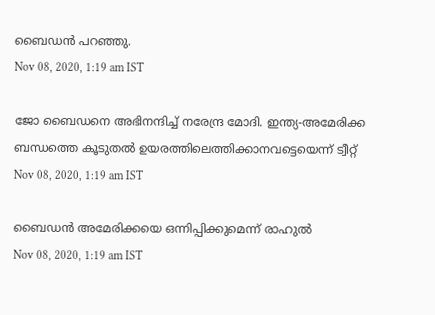ബൈഡന്‍ പറഞ്ഞു.
Nov 08, 2020, 1:19 am IST

ജോ ബൈഡനെ അഭിനന്ദിച്ച് നരേന്ദ്ര മോദി. ഇന്ത്യ-അമേരിക്ക ബന്ധത്തെ കൂടുതൽ ഉയരത്തിലെത്തിക്കാനവട്ടെയെന്ന് ട്വീറ്റ്
Nov 08, 2020, 1:19 am IST

ബൈഡൻ അമേരിക്കയെ ഒന്നിപ്പിക്കുമെന്ന് രാഹുൽ
Nov 08, 2020, 1:19 am IST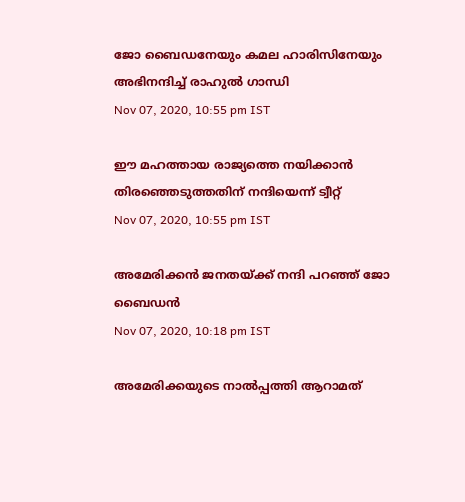ജോ ബൈഡനേയും കമല ഹാരിസിനേയും അഭിനന്ദിച്ച് രാഹുൽ ഗാന്ധി
Nov 07, 2020, 10:55 pm IST

ഈ മഹത്തായ രാജ്യത്തെ നയിക്കാന്‍ തിരഞ്ഞെടുത്തതിന് നന്ദിയെന്ന് ട്വീറ്റ്‌
Nov 07, 2020, 10:55 pm IST

അമേരിക്കന്‍ ജനതയ്ക്ക് നന്ദി പറഞ്ഞ് ജോ ബൈഡന്‍
Nov 07, 2020, 10:18 pm IST

അമേരിക്കയുടെ നാൽപ്പത്തി ആറാമത്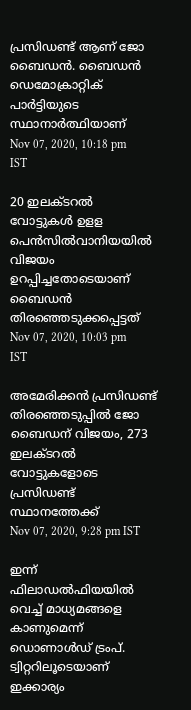പ്രസിഡണ്ട് ആണ് ജോ ബൈഡൻ. ബൈഡൻ ഡെമോക്രാറ്റിക് പാർട്ടിയുടെ സ്ഥാനാർത്ഥിയാണ്
Nov 07, 2020, 10:18 pm IST

20 ഇലക്ടറൽ വോട്ടുകൾ ഉളള പെൻസിൽവാനിയയിൽ വിജയം ഉറപ്പിച്ചതോടെയാണ് ബൈഡൻ തിരഞ്ഞെടുക്കപ്പെട്ടത്
Nov 07, 2020, 10:03 pm IST

അമേരിക്കൻ പ്രസിഡണ്ട് തിരഞ്ഞെടുപ്പിൽ ജോ ബൈഡന് വിജയം, 273 ഇലക്ടറൽ വോട്ടുകളോടെ പ്രസിഡണ്ട് സ്ഥാനത്തേക്ക്
Nov 07, 2020, 9:28 pm IST

ഇന്ന് ഫിലാഡല്‍ഫിയയില്‍ വെച്ച് മാധ്യമങ്ങളെ കാണുമെന്ന് ഡൊണാള്‍ഡ് ട്രംപ്. ട്വിറ്ററിലൂടെയാണ് ഇക്കാര്യം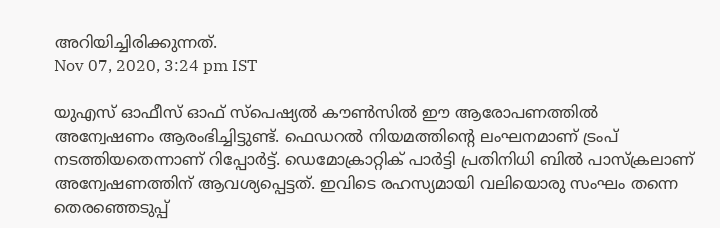അറിയിച്ചിരിക്കുന്നത്.
Nov 07, 2020, 3:24 pm IST

യുഎസ് ഓഫീസ് ഓഫ് സ്‌പെഷ്യല്‍ കൗണ്‍സില്‍ ഈ ആരോപണത്തില്‍ അന്വേഷണം ആരംഭിച്ചിട്ടുണ്ട്. ഫെഡറല്‍ നിയമത്തിന്റെ ലംഘനമാണ് ട്രംപ് നടത്തിയതെന്നാണ് റിപ്പോര്‍ട്ട്. ഡെമോക്രാറ്റിക് പാര്‍ട്ടി പ്രതിനിധി ബില്‍ പാസ്‌ക്രലാണ് അന്വേഷണത്തിന് ആവശ്യപ്പെട്ടത്. ഇവിടെ രഹസ്യമായി വലിയൊരു സംഘം തന്നെ തെരഞ്ഞെടുപ്പ്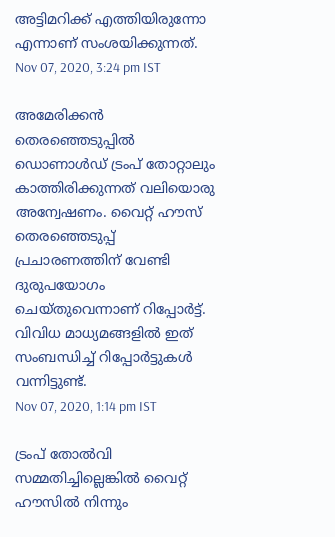അട്ടിമറിക്ക് എത്തിയിരുന്നോ എന്നാണ് സംശയിക്കുന്നത്.
Nov 07, 2020, 3:24 pm IST

അമേരിക്കന്‍ തെരഞ്ഞെടുപ്പില്‍ ഡൊണാള്‍ഡ് ട്രംപ് തോറ്റാലും കാത്തിരിക്കുന്നത് വലിയൊരു അന്വേഷണം. വൈറ്റ് ഹൗസ് തെരഞ്ഞെടുപ്പ് പ്രചാരണത്തിന് വേണ്ടി ദുരുപയോഗം ചെയ്തുവെന്നാണ് റിപ്പോര്‍ട്ട്. വിവിധ മാധ്യമങ്ങളില്‍ ഇത് സംബന്ധിച്ച് റിപ്പോര്‍ട്ടുകള്‍ വന്നിട്ടുണ്ട്.
Nov 07, 2020, 1:14 pm IST

ട്രംപ് തോല്‍വി സമ്മതിച്ചില്ലെങ്കില്‍ വൈറ്റ് ഹൗസില്‍ നിന്നും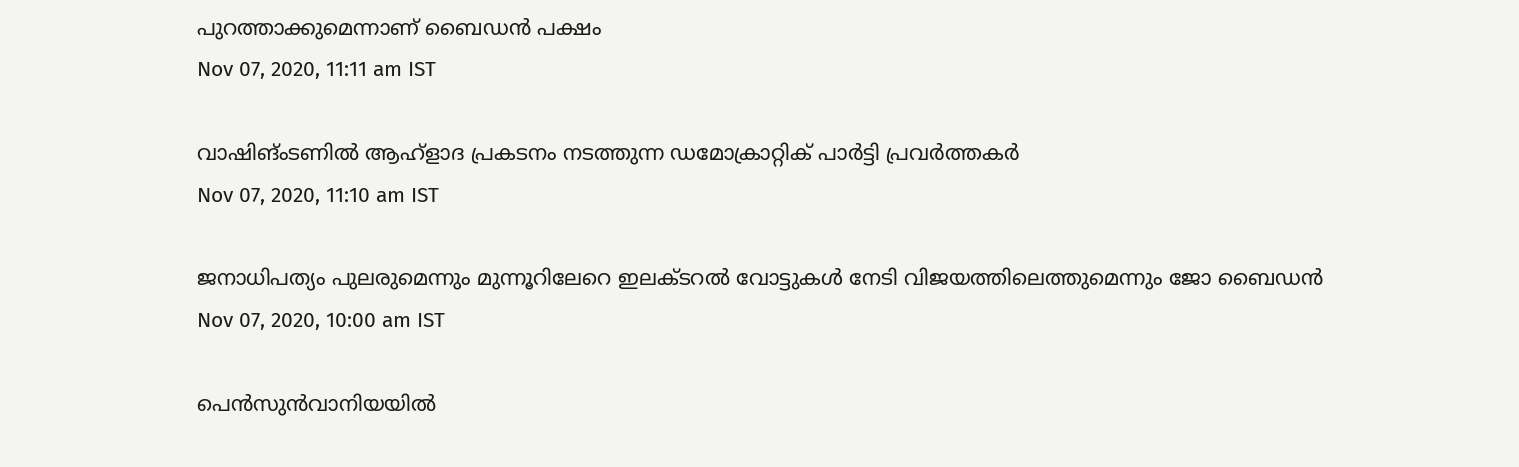പുറത്താക്കുമെന്നാണ് ബൈഡന്‍ പക്ഷം
Nov 07, 2020, 11:11 am IST

വാഷിങ്ംടണില്‍ ആഹ്ളാദ പ്രകടനം നടത്തുന്ന ഡമോക്രാറ്റിക് പാര്‍ട്ടി പ്രവര്‍ത്തകര്‍
Nov 07, 2020, 11:10 am IST

ജനാധിപത്യം പുലരുമെന്നും മുന്നൂറിലേറെ ഇലക്ടറല്‍ വോട്ടുകള്‍ നേടി വിജയത്തിലെത്തുമെന്നും ജോ ബൈഡന്‍
Nov 07, 2020, 10:00 am IST

പെന്‍സുന്‍വാനിയയില്‍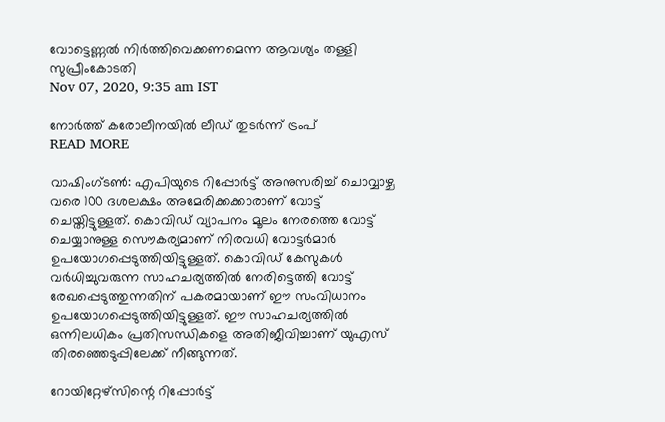വോട്ടെണ്ണല്‍ നിര്‍ത്തിവെക്കണമെന്ന ആവശ്യം തള്ളി സുപ്രീംകോടതി
Nov 07, 2020, 9:35 am IST

നോര്‍ത്ത് കരോലീനയില്‍ ലീഡ് തുടര്‍ന്ന് ട്രംപ്
READ MORE

വാഷിംഗ്ടൺ: എപിയുടെ റിപ്പോർട്ട് അനുസരിച്ച് ചൊവ്വാഴ്ച വരെ 100 ദശലക്ഷം അമേരിക്കക്കാരാണ് വോട്ട് ചെയ്തിട്ടുള്ളത്. കൊവിഡ് വ്യാപനം മൂലം നേരത്തെ വോട്ട് ചെയ്യാനുള്ള സൌകര്യമാണ് നിരവധി വോട്ടർമാർ ഉപയോഗപ്പെടുത്തിയിട്ടുള്ളത്. കൊവിഡ് കേസുകൾ വർധിച്ചുവരുന്ന സാഹചര്യത്തിൽ നേരിട്ടെത്തി വോട്ട് രേഖപ്പെടുത്തുന്നതിന് പകരമായാണ് ഈ സംവിധാനം ഉപയോഗപ്പെടുത്തിയിട്ടുള്ളത്. ഈ സാഹചര്യത്തിൽ ഒന്നിലധികം പ്രതിസന്ധികളെ അതിജീവിച്ചാണ് യുഎസ് തിരഞ്ഞെടുപ്പിലേക്ക് നീങ്ങുന്നത്.

റോയിറ്റേഴ്സിന്റെ റിപ്പോർട്ട്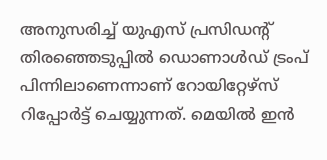അനുസരിച്ച് യുഎസ് പ്രസിഡന്റ് തിരഞ്ഞെടുപ്പിൽ ഡൊണാൾഡ് ട്രംപ് പിന്നിലാണെന്നാണ് റോയിറ്റേഴ്സ് റിപ്പോർട്ട് ചെയ്യുന്നത്. മെയിൽ ഇൻ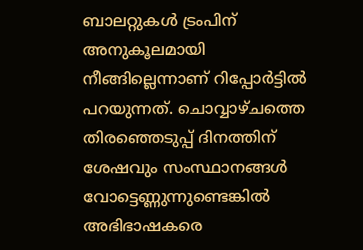ബാലറ്റുകൾ ട്രംപിന് അനുകൂലമായി നീങ്ങില്ലെന്നാണ് റിപ്പോർട്ടിൽ പറയുന്നത്. ചൊവ്വാഴ്ചത്തെ തിരഞ്ഞെടുപ്പ് ദിനത്തിന് ശേഷവും സംസ്ഥാനങ്ങൾ വോട്ടെണ്ണുന്നുണ്ടെങ്കിൽ അഭിഭാഷകരെ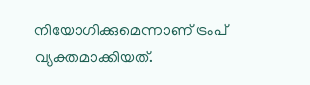നിയോഗിക്കുമെന്നാണ് ട്രംപ് വ്യക്തമാക്കിയത്.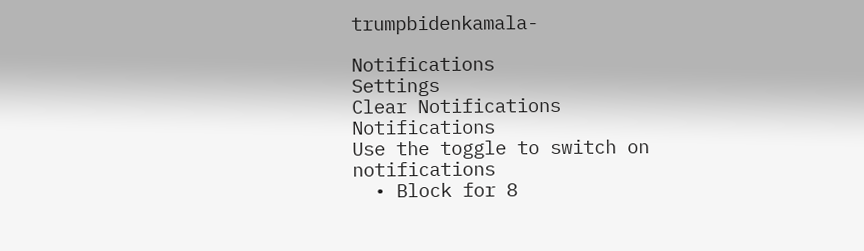trumpbidenkamala-

Notifications
Settings
Clear Notifications
Notifications
Use the toggle to switch on notifications
  • Block for 8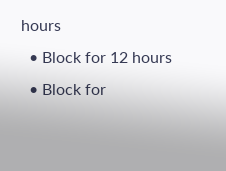hours
  • Block for 12 hours
  • Block for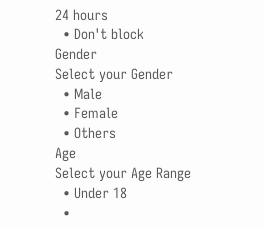24 hours
  • Don't block
Gender
Select your Gender
  • Male
  • Female
  • Others
Age
Select your Age Range
  • Under 18
  •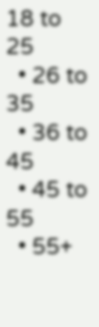18 to 25
  • 26 to 35
  • 36 to 45
  • 45 to 55
  • 55+